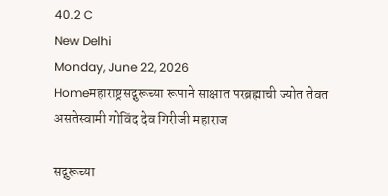40.2 C
New Delhi
Monday, June 22, 2026
Homeमहाराष्ट्रसद्गुरूच्या रूपाने साक्षात परब्रह्माची ज्योत तेवत असतेस्वामी गोविंद देव गिरीजी महाराज

सद्गुरूच्या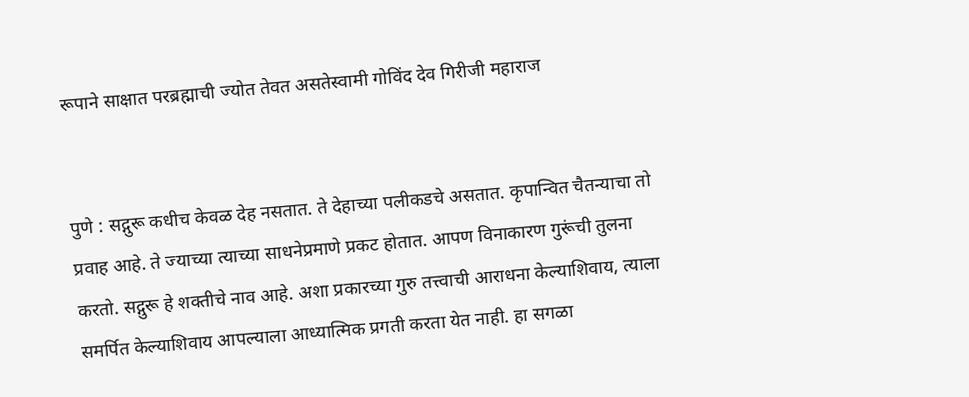रूपाने साक्षात परब्रह्माची ज्योत तेवत असतेस्वामी गोविंद देव गिरीजी महाराज


पुणे : सद्गुरू कधीच केवळ देह नसतात. ते देहाच्या पलीकडचे असतात. कृपान्वित चैतन्याचा तो प्रवाह आहे. ते ज्याच्या त्याच्या साधनेप्रमाणे प्रकट होतात. आपण विनाकारण गुरूंची तुलना करतो. सद्गुरू हे शक्तीचे नाव आहे. अशा प्रकारच्या गुरु तत्त्वाची आराधना केल्याशिवाय, त्याला समर्पित केल्याशिवाय आपल्याला आध्यात्मिक प्रगती करता येत नाही. हा सगळा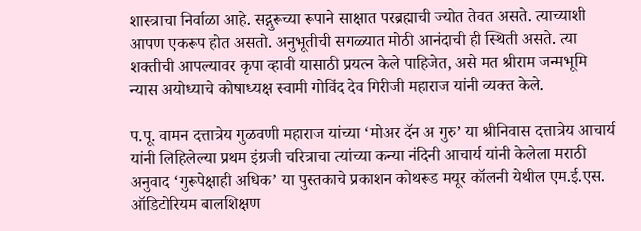शास्त्राचा निर्वाळा आहे. सद्गुरूच्या रूपाने साक्षात परब्रह्माची ज्योत तेवत असते. त्याच्याशी आपण एकरूप होत असतो. अनुभूतीची सगळ्यात मोठी आनंदाची ही स्थिती असते. त्या शक्तीची आपल्यावर कृपा व्हावी यासाठी प्रयत्न केले पाहिजेत, असे मत श्रीराम जन्मभूमि न्यास अयोध्याचे कोषाध्यक्ष स्वामी गोविंद देव गिरीजी महाराज यांनी व्यक्त केले.

प.पू. वामन दत्तात्रेय गुळवणी महाराज यांच्या ‘मोअर दॅन अ गुरु’ या श्रीनिवास दत्तात्रेय आचार्य यांनी लिहिलेल्या प्रथम इंग्रजी चरित्राचा त्यांच्या कन्या नंदिनी आचार्य यांनी केलेला मराठी अनुवाद ‘गुरूपेक्षाही अधिक’ या पुस्तकाचे प्रकाशन कोथरूड मयूर कॉलनी येथील एम.ई.एस. ऑडिटोरियम बालशिक्षण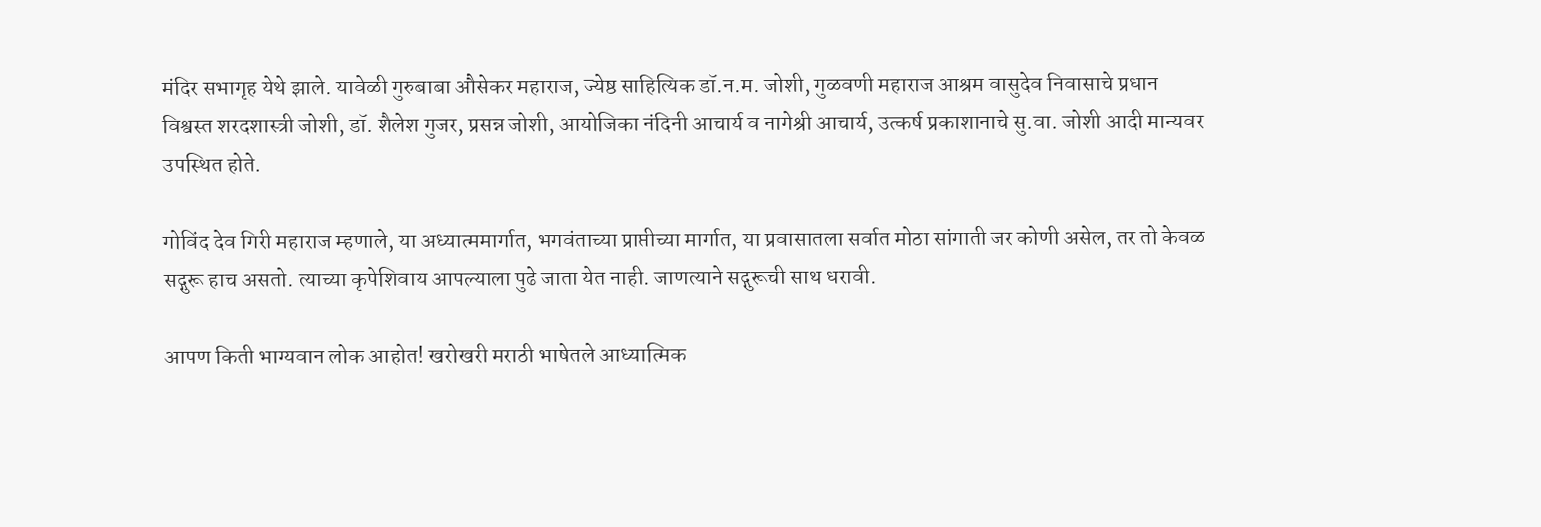मंदिर सभागृह येथे झाले. यावेळी गुरुबाबा औसेकर महाराज, ज्येष्ठ साहित्यिक डॉ.न.म. जोशी, गुळवणी महाराज आश्रम वासुदेव निवासाचे प्रधान विश्वस्त शरदशास्त्री जोशी, डॉ. शैलेश गुजर, प्रसन्न जोशी, आयोजिका नंदिनी आचार्य व नागेश्री आचार्य, उत्कर्ष प्रकाशानाचे सु.वा. जोशी आदी मान्यवर उपस्थित होते.

गोविंद देव गिरी महाराज म्हणाले, या अध्यात्ममार्गात, भगवंताच्या प्राप्तीच्या मार्गात, या प्रवासातला सर्वात मोठा सांगाती जर कोणी असेल, तर तो केवळ सद्गुरू हाच असतो. त्याच्या कृपेशिवाय आपल्याला पुढे जाता येत नाही. जाणत्याने सद्गुरूची साथ धरावी.

आपण किती भाग्यवान लोक आहोत! खरोखरी मराठी भाषेतले आध्यात्मिक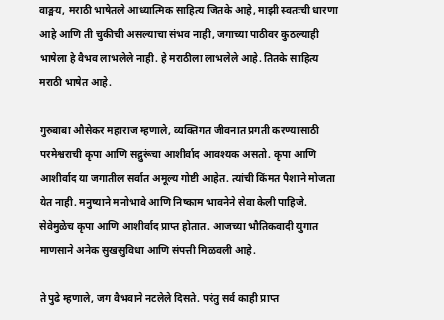वाङ्मय, मराठी भाषेतले आध्यात्मिक साहित्य जितके आहे, माझी स्वतःची धारणा आहे आणि ती चुकीची असल्याचा संभव नाही, जगाच्या पाठीवर कुठल्याही भाषेला हे वैभव लाभलेले नाही. हे मराठीला लाभलेले आहे. तितके साहित्य मराठी भाषेत आहे.

गुरुबाबा औसेकर महाराज म्हणाले, व्यक्तिगत जीवनात प्रगती करण्यासाठी परमेश्वराची कृपा आणि सद्गुरूंचा आशीर्वाद आवश्यक असतो. कृपा आणि आशीर्वाद या जगातील सर्वात अमूल्य गोष्टी आहेत. त्यांची किंमत पैशाने मोजता येत नाही. मनुष्याने मनोभावे आणि निष्काम भावनेने सेवा केली पाहिजे. सेवेमुळेच कृपा आणि आशीर्वाद प्राप्त होतात. आजच्या भौतिकवादी युगात माणसाने अनेक सुखसुविधा आणि संपत्ती मिळवली आहे.

ते पुढे म्हणाले, जग वैभवाने नटलेले दिसते. परंतु सर्व काही प्राप्त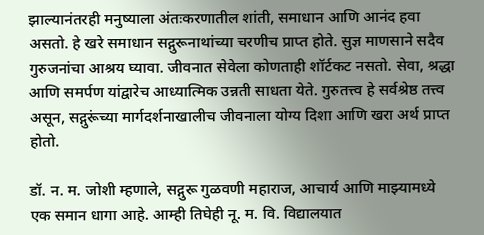झाल्यानंतरही मनुष्याला अंतःकरणातील शांती, समाधान आणि आनंद हवा असतो. हे खरे समाधान सद्गुरूनाथांच्या चरणीच प्राप्त होते. सुज्ञ माणसाने सदैव गुरुजनांचा आश्रय घ्यावा. जीवनात सेवेला कोणताही शॉर्टकट नसतो. सेवा, श्रद्धा आणि समर्पण यांद्वारेच आध्यात्मिक उन्नती साधता येते. गुरुतत्त्व हे सर्वश्रेष्ठ तत्त्व असून, सद्गुरूंच्या मार्गदर्शनाखालीच जीवनाला योग्य दिशा आणि खरा अर्थ प्राप्त होतो.

डॉ. न. म. जोशी म्हणाले, सद्गुरू गुळवणी महाराज, आचार्य आणि माझ्यामध्ये एक समान धागा आहे. आम्ही तिघेही नू. म. वि. विद्यालयात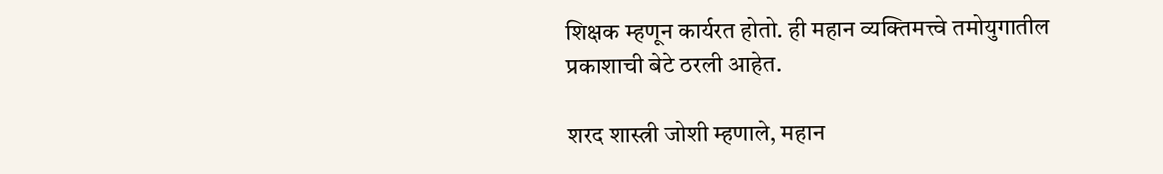शिक्षक म्हणून कार्यरत होतो. ही महान व्यक्तिमत्त्वे तमोयुगातील प्रकाशाची बेटे ठरली आहेत.

शरद शास्त्री जोशी म्हणाले, महान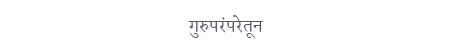गुरुपरंपरेतून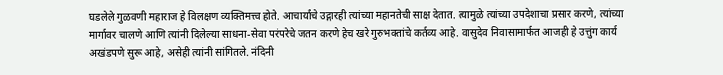घडलेले गुळवणी महाराज हे विलक्षण व्यक्तिमत्त्व होते. आचार्यांचे उद्गारही त्यांच्या महानतेची साक्ष देतात. त्यामुळे त्यांच्या उपदेशाचा प्रसार करणे, त्यांच्या मार्गावर चालणे आणि त्यांनी दिलेल्या साधना-सेवा परंपरेचे जतन करणे हेच खरे गुरुभक्तांचे कर्तव्य आहे. वासुदेव निवासामार्फत आजही हे उत्तुंग कार्य अखंडपणे सुरू आहे, असेही त्यांनी सांगितले. नंदिनी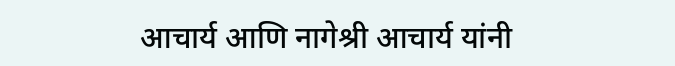आचार्य आणि नागेश्री आचार्य यांनी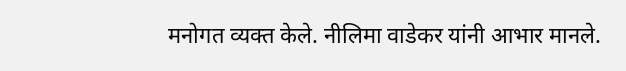मनोगत व्यक्त केले. नीलिमा वाडेकर यांनी आभार मानले.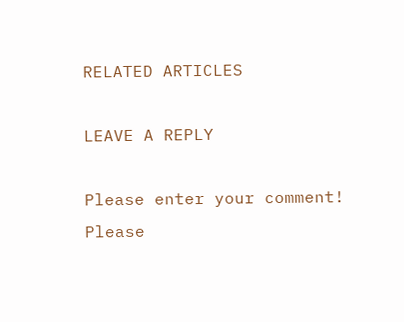RELATED ARTICLES

LEAVE A REPLY

Please enter your comment!
Please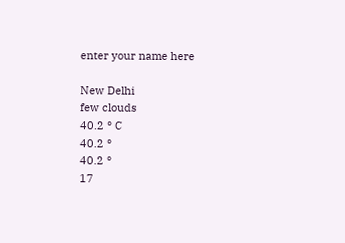enter your name here

New Delhi
few clouds
40.2 ° C
40.2 °
40.2 °
17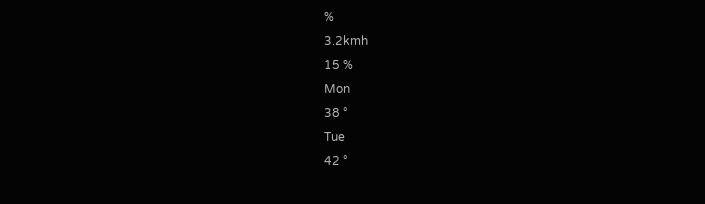%
3.2kmh
15 %
Mon
38 °
Tue
42 °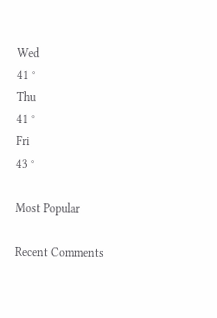Wed
41 °
Thu
41 °
Fri
43 °

Most Popular

Recent Comments